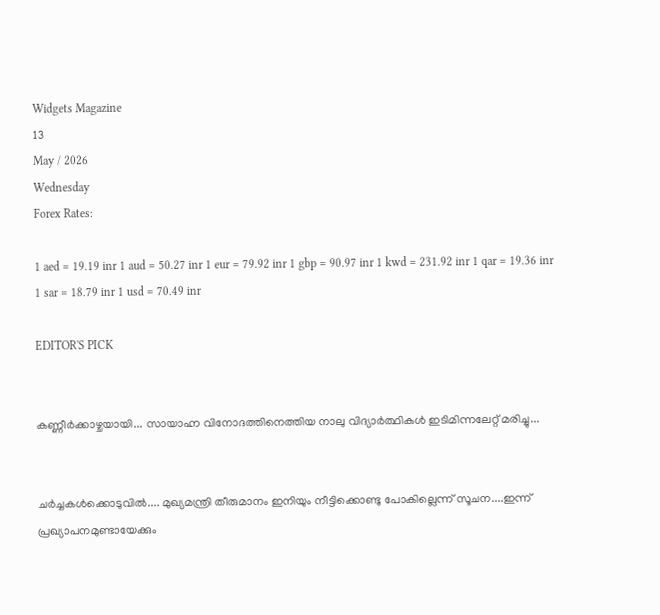Widgets Magazine
13
May / 2026
Wednesday
Forex Rates:

1 aed = 19.19 inr 1 aud = 50.27 inr 1 eur = 79.92 inr 1 gbp = 90.97 inr 1 kwd = 231.92 inr 1 qar = 19.36 inr 1 sar = 18.79 inr 1 usd = 70.49 inr

EDITOR'S PICK


കണ്ണീർക്കാഴ്ചയായി... സായാഹ്ന വിനോദത്തിനെത്തിയ നാലു വിദ്യാർത്ഥികൾ ഇടിമിന്നലേറ്റ് മരിച്ചു...


ചർച്ചകൾക്കൊടുവിൽ.... മുഖ്യമന്ത്രി തീരുമാനം ഇനിയും നീട്ടിക്കൊണ്ടു പോകില്ലെന്ന് സൂചന....ഇന്ന് പ്രഖ്യാപനമുണ്ടായേക്കും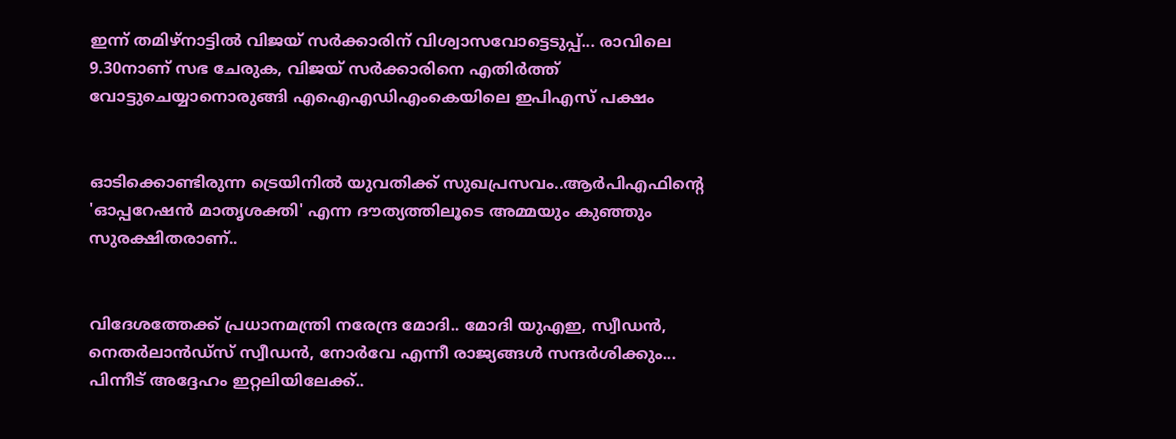ഇന്ന് തമിഴ്നാട്ടിൽ വിജയ് സർക്കാരിന് വിശ്വാസവോട്ടെടുപ്പ്... രാവിലെ 9.30നാണ് സഭ ചേരുക, വിജയ് സർക്കാരിനെ എതിർത്ത് വോട്ടുചെയ്യാനൊരുങ്ങി എഐഎഡിഎംകെയിലെ ഇപിഎസ് പക്ഷം


ഓടിക്കൊണ്ടിരുന്ന ട്രെയിനിൽ യുവതിക്ക് സുഖപ്രസവം..ആർപിഎഫിന്റെ 'ഓപ്പറേഷൻ മാതൃശക്തി' എന്ന ദൗത്യത്തിലൂടെ അമ്മയും കുഞ്ഞും സുരക്ഷിതരാണ്..


വിദേശത്തേക്ക് പ്രധാനമന്ത്രി നരേന്ദ്ര മോദി.. മോദി യുഎഇ, സ്വീഡൻ, നെതർലാൻഡ്‌സ് സ്വീഡൻ, നോർവേ എന്നീ രാജ്യങ്ങൾ സന്ദർശിക്കും... പിന്നീട് അദ്ദേഹം ഇറ്റലിയിലേക്ക്..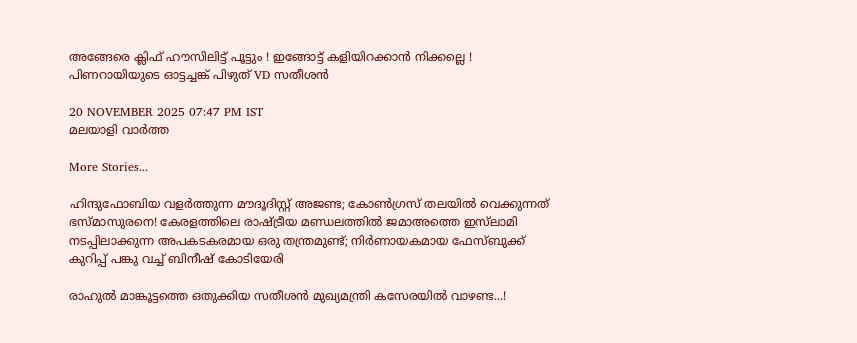അങ്ങേരെ ക്ലിഫ് ഹൗസിലിട്ട് പൂട്ടും ! ഇങ്ങോട്ട് കളിയിറക്കാന്‍ നിക്കല്ലെ ! പിണറായിയുടെ ഓട്ടച്ചങ്ക് പിഴുത് VD സതീശന്‍

20 NOVEMBER 2025 07:47 PM IST
മലയാളി വാര്‍ത്ത

More Stories...

ഹിന്ദുഫോബിയ വളർത്തുന്ന മൗദൂദിസ്റ്റ് അജണ്ട; കോൺഗ്രസ് തലയിൽ വെക്കുന്നത് ഭസ്മാസുരനെ! കേരളത്തിലെ രാഷ്ട്രീയ മണ്ഡലത്തിൽ ജമാഅത്തെ ഇസ്‌ലാമി നടപ്പിലാക്കുന്ന അപകടകരമായ ഒരു തന്ത്രമുണ്ട്; നിർണായകമായ ഫേസ്ബുക്ക് കുറിപ്പ് പങ്കു വച്ച് ബിനീഷ് കോടിയേരി

രാഹുൽ മാങ്കൂട്ടത്തെ ഒതുക്കിയ സതീശൻ മുഖ്യമന്ത്രി കസേരയിൽ വാഴണ്ട...!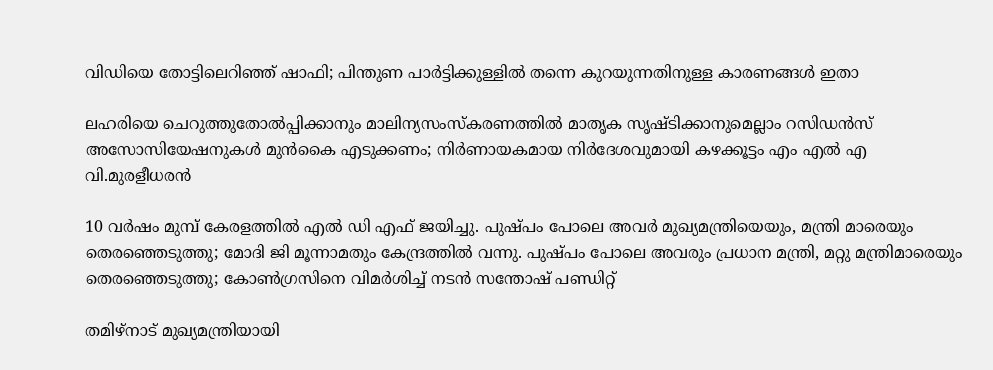വിഡിയെ തോട്ടിലെറിഞ്ഞ് ഷാഫി; പിന്തുണ പാർട്ടിക്കുള്ളിൽ തന്നെ കുറയുന്നതിനുള്ള കാരണങ്ങൾ ഇതാ

ലഹരിയെ ചെറുത്തുതോൽപ്പിക്കാനും മാലിന്യസംസ്കരണത്തിൽ മാതൃക സൃഷ്ടിക്കാനുമെല്ലാം റസിഡൻസ് അസോസിയേഷനുകൾ മുൻകൈ എടുക്കണം; നിർണായകമായ നിർദേശവുമായി കഴക്കൂട്ടം എം എൽ എ വി.മുരളീധരൻ

10 വർഷം മുമ്പ് കേരളത്തിൽ എൽ ഡി എഫ് ജയിച്ചു. പുഷ്പം പോലെ അവർ മുഖ്യമന്ത്രിയെയും, മന്ത്രി മാരെയും തെരഞ്ഞെടുത്തു; മോദി ജി മൂന്നാമതും കേന്ദ്രത്തിൽ വന്നു. പുഷ്പം പോലെ അവരും പ്രധാന മന്ത്രി, മറ്റു മന്ത്രിമാരെയും തെരഞ്ഞെടുത്തു; കോൺഗ്രസിനെ വിമർശിച്ച് നടൻ സന്തോഷ് പണ്ഡിറ്റ്

തമിഴ്നാട് മുഖ്യമന്ത്രിയായി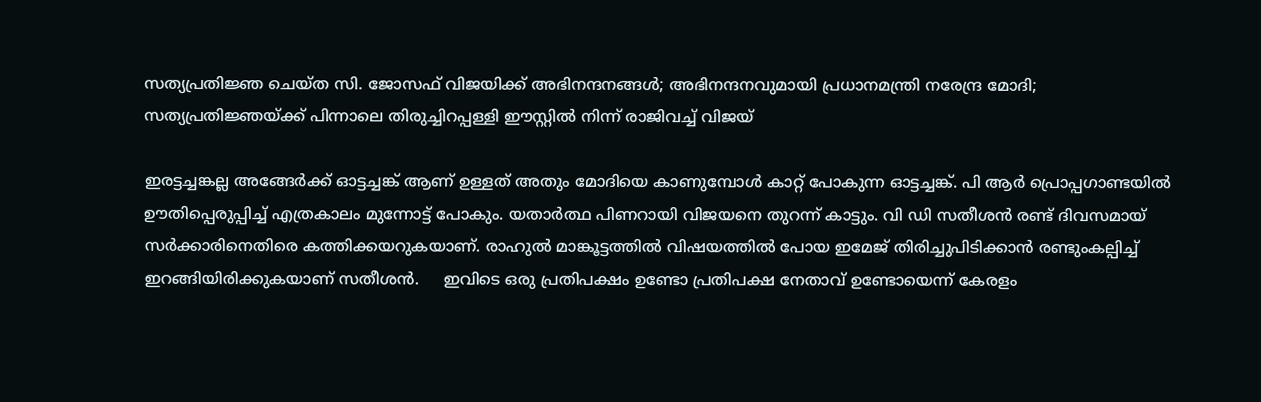സത്യപ്രതിജ്ഞ ചെയ്ത സി. ജോസഫ് വിജയിക്ക് അഭിനന്ദനങ്ങൾ; അഭിനന്ദനവുമായി പ്രധാനമന്ത്രി നരേന്ദ്ര മോദി; സത്യപ്രതിജ്ഞയ്ക്ക് പിന്നാലെ തിരുച്ചിറപ്പള്ളി ഈസ്റ്റിൽ നിന്ന് രാജിവച്ച് വിജയ്

ഇരട്ടച്ചങ്കല്ല അങ്ങേര്‍ക്ക് ഓട്ടച്ചങ്ക് ആണ് ഉള്ളത് അതും മോദിയെ കാണുമ്പോള്‍ കാറ്റ് പോകുന്ന ഓട്ടച്ചങ്ക്. പി ആര്‍ പ്രൊപ്പഗാണ്ടയില്‍ ഊതിപ്പെരുപ്പിച്ച് എത്രകാലം മുന്നോട്ട് പോകും. യതാര്‍ത്ഥ പിണറായി വിജയനെ തുറന്ന് കാട്ടും. വി ഡി സതീശന്‍ രണ്ട് ദിവസമായ് സര്‍ക്കാരിനെതിരെ കത്തിക്കയറുകയാണ്. രാഹുല്‍ മാങ്കൂട്ടത്തില്‍ വിഷയത്തില്‍ പോയ ഇമേജ് തിരിച്ചുപിടിക്കാന്‍ രണ്ടുംകല്പിച്ച് ഇറങ്ങിയിരിക്കുകയാണ് സതീശന്‍.     ഇവിടെ ഒരു പ്രതിപക്ഷം ഉണ്ടോ പ്രതിപക്ഷ നേതാവ് ഉണ്ടോയെന്ന് കേരളം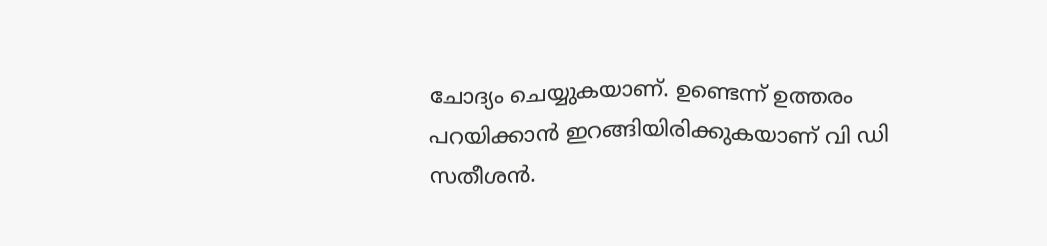ചോദ്യം ചെയ്യുകയാണ്. ഉണ്ടെന്ന് ഉത്തരം പറയിക്കാന്‍ ഇറങ്ങിയിരിക്കുകയാണ് വി ഡി സതീശന്‍.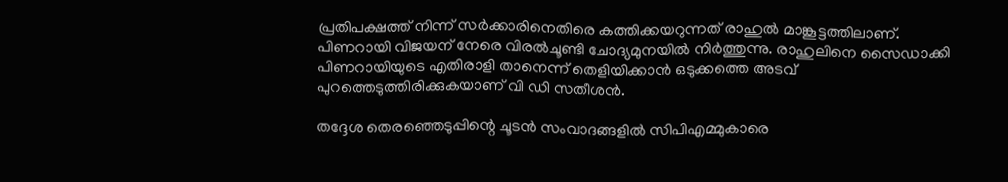പ്രതിപക്ഷത്ത് നിന്ന് സര്‍ക്കാരിനെതിരെ കത്തിക്കയറുന്നത് രാഹുല്‍ മാങ്കൂട്ടത്തിലാണ്. പിണറായി വിജയന് നേരെ വിരല്‍ചൂണ്ടി ചോദ്യമുനയില്‍ നിര്‍ത്തുന്നു. രാഹുലിനെ സൈഡാക്കി പിണറായിയുടെ എതിരാളി താനെന്ന് തെളിയിക്കാന്‍ ഒടുക്കത്തെ അടവ് പുറത്തെടുത്തിരിക്കുകയാണ് വി ഡി സതീശന്‍.

തദ്ദേശ തെരഞ്ഞെടുപ്പിന്റെ ചൂടന്‍ സംവാദങ്ങളില്‍ സിപിഎമ്മുകാരെ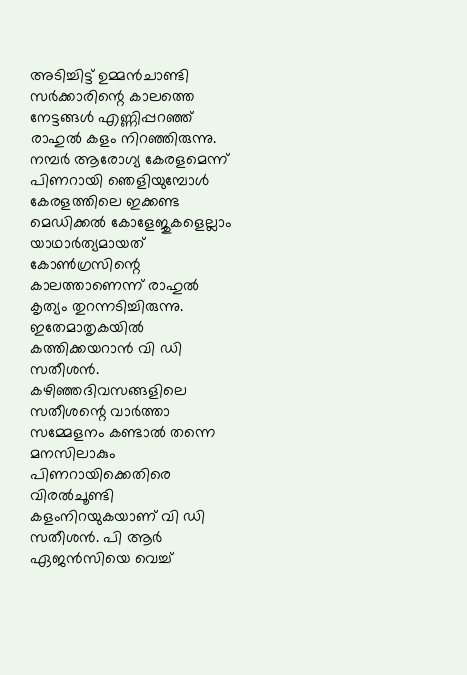അടിച്ചിട്ട് ഉമ്മന്‍ചാണ്ടി സര്‍ക്കാരിന്റെ കാലത്തെ നേട്ടങ്ങള്‍ എണ്ണിപ്പറഞ്ഞ് രാഹുല്‍ കളം നിറഞ്ഞിരുന്നു. നമ്പര്‍ ആരോഗ്യ കേരളമെന്ന് പിണറായി ഞെളിയുമ്പോള്‍ കേരളത്തിലെ ഇക്കണ്ട മെഡിക്കല്‍ കോളേജുകളെല്ലാം യാഥാര്‍ത്യമായത് കോണ്‍ഗ്രസിന്റെ കാലത്താണെന്ന് രാഹുല്‍ കൃത്യം തുറന്നടിച്ചിരുന്നു. ഇതേമാതൃകയില്‍ കത്തിക്കയറാന്‍ വി ഡി സതീശന്‍. കഴിഞ്ഞദിവസങ്ങളിലെ സതീശന്റെ വാര്‍ത്താ സമ്മേളനം കണ്ടാല്‍ തന്നെ മനസിലാകും പിണറായിക്കെതിരെ വിരല്‍ചൂണ്ടി കളംനിറയുകയാണ് വി ഡി സതീശന്‍. പി ആര്‍ ഏജന്‍സിയെ വെച്ച്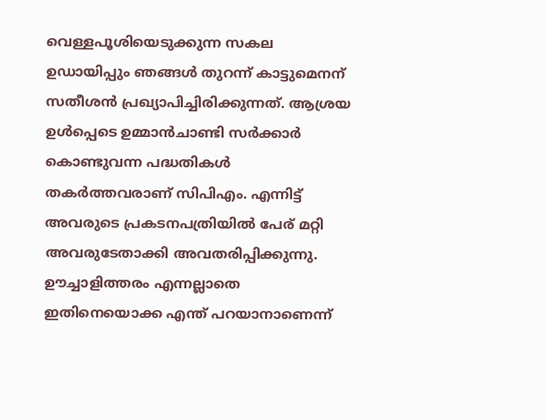വെള്ളപൂശിയെടുക്കുന്ന സകല ഉഡായിപ്പും ഞങ്ങള്‍ തുറന്ന് കാട്ടുമെനന് സതീശന്‍ പ്രഖ്യാപിച്ചിരിക്കുന്നത്. ആശ്രയ ഉള്‍പ്പെടെ ഉമ്മാന്‍ചാണ്ടി സര്‍ക്കാര്‍ കൊണ്ടുവന്ന പദ്ധതികള്‍ തകര്‍ത്തവരാണ് സിപിഎം. എന്നിട്ട് അവരുടെ പ്രകടനപത്രിയില്‍ പേര് മറ്റി അവരുടേതാക്കി അവതരിപ്പിക്കുന്നു. ഊച്ചാളിത്തരം എന്നല്ലാതെ ഇതിനെയൊക്ക എന്ത് പറയാനാണെന്ന്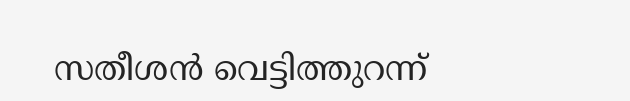സതീശന്‍ വെട്ടിത്തുറന്ന്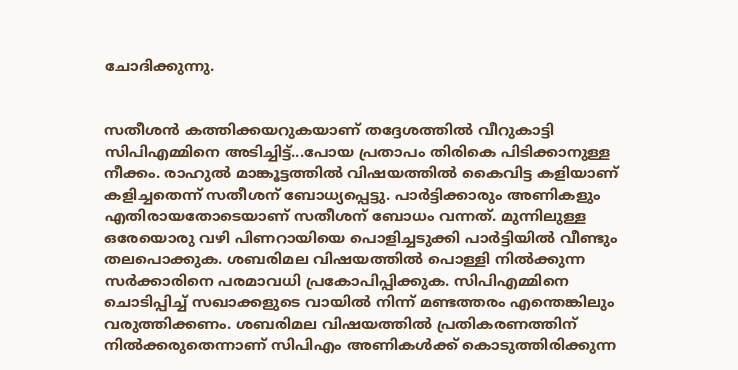ചോദിക്കുന്നു.


സതീശന്‍ കത്തിക്കയറുകയാണ് തദ്ദേശത്തില്‍ വീറുകാട്ടി സിപിഎമ്മിനെ അടിച്ചിട്ട്...പോയ പ്രതാപം തിരികെ പിടിക്കാനുള്ള നീക്കം. രാഹുല്‍ മാങ്കൂട്ടത്തില്‍ വിഷയത്തില്‍ കൈവിട്ട കളിയാണ് കളിച്ചതെന്ന് സതീശന് ബോധ്യപ്പെട്ടു. പാര്‍ട്ടിക്കാരും അണികളും എതിരായതോടെയാണ് സതീശന് ബോധം വന്നത്. മുന്നിലുള്ള ഒരേയൊരു വഴി പിണറായിയെ പൊളിച്ചടുക്കി പാര്‍ട്ടിയില്‍ വീണ്ടും തലപൊക്കുക. ശബരിമല വിഷയത്തില്‍ പൊള്ളി നില്‍ക്കുന്ന സര്‍ക്കാരിനെ പരമാവധി പ്രകോപിപ്പിക്കുക. സിപിഎമ്മിനെ ചൊടിപ്പിച്ച് സഖാക്കളുടെ വായില്‍ നിന്ന് മണ്ടത്തരം എന്തെങ്കിലും വരുത്തിക്കണം. ശബരിമല വിഷയത്തില്‍ പ്രതികരണത്തിന് നില്‍ക്കരുതെന്നാണ് സിപിഎം അണികള്‍ക്ക് കൊടുത്തിരിക്കുന്ന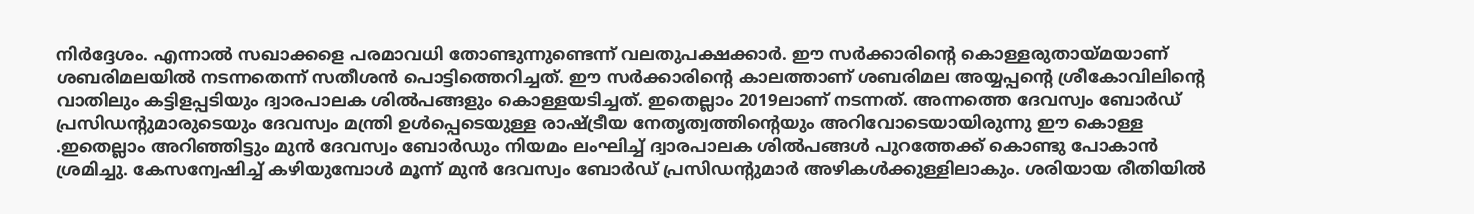നിര്‍ദ്ദേശം. എന്നാല്‍ സഖാക്കളെ പരമാവധി തോണ്ടുന്നുണ്ടെന്ന് വലതുപക്ഷക്കാര്‍. ഈ സര്‍ക്കാരിന്റെ കൊള്ളരുതായ്മയാണ് ശബരിമലയില്‍ നടന്നതെന്ന് സതീശന്‍ പൊട്ടിത്തെറിച്ചത്. ഈ സര്‍ക്കാരിന്റെ കാലത്താണ് ശബരിമല അയ്യപ്പന്റെ ശ്രീകോവിലിന്റെ വാതിലും കട്ടിളപ്പടിയും ദ്വാരപാലക ശില്‍പങ്ങളും കൊള്ളയടിച്ചത്. ഇതെല്ലാം 2019ലാണ് നടന്നത്. അന്നത്തെ ദേവസ്വം ബോര്‍ഡ് പ്രസിഡന്റുമാരുടെയും ദേവസ്വം മന്ത്രി ഉള്‍പ്പെടെയുള്ള രാഷ്ട്രീയ നേതൃത്വത്തിന്റെയും അറിവോടെയായിരുന്നു ഈ കൊള്ള .ഇതെല്ലാം അറിഞ്ഞിട്ടും മുന്‍ ദേവസ്വം ബോര്‍ഡും നിയമം ലംഘിച്ച് ദ്വാരപാലക ശില്‍പങ്ങള്‍ പുറത്തേക്ക് കൊണ്ടു പോകാന്‍ ശ്രമിച്ചു. കേസന്വേഷിച്ച് കഴിയുമ്പോള്‍ മൂന്ന് മുന്‍ ദേവസ്വം ബോര്‍ഡ് പ്രസിഡന്റുമാര്‍ അഴികള്‍ക്കുള്ളിലാകും. ശരിയായ രീതിയില്‍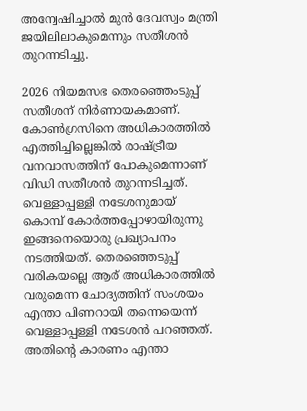അന്വേഷിച്ചാല്‍ മുന്‍ ദേവസ്വം മന്ത്രി ജയിലിലാകുമെന്നും സതീശന്‍ തുറന്നടിച്ചു.

2026 നിയമസഭ തെരഞ്ഞെംടുപ്പ് സതീശന് നിര്‍ണായകമാണ്. കോണ്‍ഗ്രസിനെ അധികാരത്തില്‍ എത്തിച്ചില്ലെങ്കില്‍ രാഷ്ട്രീയ വനവാസത്തിന് പോകുമെന്നാണ് വിഡി സതീശന്‍ തുറന്നടിച്ചത്. വെള്ളാപ്പള്ളി നടേശനുമായ് കൊമ്പ് കോര്‍ത്തപ്പോഴായിരുന്നു ഇങ്ങനെയൊരു പ്രഖ്യാപനം നടത്തിയത്. തെരഞ്ഞെടുപ്പ് വരികയല്ലെ ആര് അധികാരത്തില്‍ വരുമെന്ന ചോദ്യത്തിന് സംശയം എന്താ പിണറായി തന്നെയെന്ന് വെള്ളാപ്പള്ളി നടേശന്‍ പറഞ്ഞത്. അതിന്റെ കാരണം എന്താ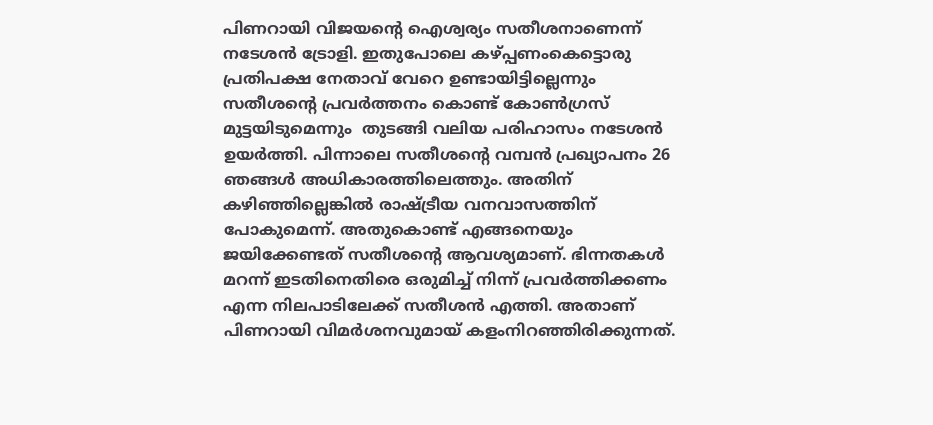പിണറായി വിജയന്റെ ഐശ്വര്യം സതീശനാണെന്ന് നടേശന്‍ ട്രോളി. ഇതുപോലെ കഴ്പ്പണംകെട്ടൊരു പ്രതിപക്ഷ നേതാവ് വേറെ ഉണ്ടായിട്ടില്ലെന്നും സതീശന്റെ പ്രവര്‍ത്തനം കൊണ്ട് കോണ്‍ഗ്രസ് മുട്ടയിടുമെന്നും  തുടങ്ങി വലിയ പരിഹാസം നടേശന്‍ ഉയര്‍ത്തി. പിന്നാലെ സതീശന്റെ വമ്പന്‍ പ്രഖ്യാപനം 26 ഞങ്ങള്‍ അധികാരത്തിലെത്തും. അതിന് കഴിഞ്ഞില്ലെങ്കില്‍ രാഷ്ട്രീയ വനവാസത്തിന് പോകുമെന്ന്. അതുകൊണ്ട് എങ്ങനെയും ജയിക്കേണ്ടത് സതീശന്റെ ആവശ്യമാണ്. ഭിന്നതകള്‍ മറന്ന് ഇടതിനെതിരെ ഒരുമിച്ച് നിന്ന് പ്രവര്‍ത്തിക്കണം എന്ന നിലപാടിലേക്ക് സതീശന്‍ എത്തി. അതാണ് പിണറായി വിമര്‍ശനവുമായ് കളംനിറഞ്ഞിരിക്കുന്നത്.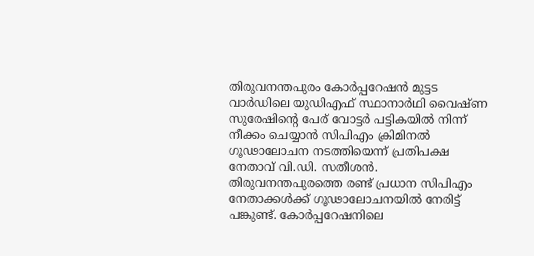തിരുവനന്തപുരം കോര്‍പ്പറേഷന്‍ മുട്ടട വാര്‍ഡിലെ യുഡിഎഫ് സ്ഥാനാര്‍ഥി വൈഷ്ണ സുരേഷിന്റെ പേര് വോട്ടര്‍ പട്ടികയില്‍ നിന്ന് നീക്കം ചെയ്യാന്‍ സിപിഎം ക്രിമിനല്‍ ഗൂഢാലോചന നടത്തിയെന്ന് പ്രതിപക്ഷ നേതാവ് വി.ഡി. സതീശന്‍. തിരുവനന്തപുരത്തെ രണ്ട് പ്രധാന സിപിഎം നേതാക്കള്‍ക്ക് ഗൂഢാലോചനയില്‍ നേരിട്ട് പങ്കുണ്ട്. കോര്‍പ്പറേഷനിലെ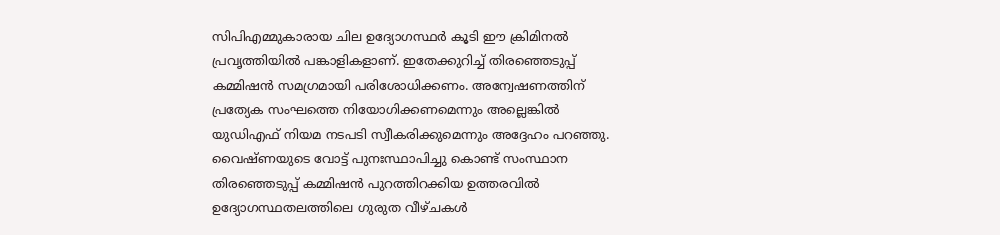സിപിഎമ്മുകാരായ ചില ഉദ്യോഗസ്ഥര്‍ കൂടി ഈ ക്രിമിനല്‍ പ്രവൃത്തിയില്‍ പങ്കാളികളാണ്. ഇതേക്കുറിച്ച് തിരഞ്ഞെടുപ്പ് കമ്മിഷന്‍ സമഗ്രമായി പരിശോധിക്കണം. അന്വേഷണത്തിന് പ്രത്യേക സംഘത്തെ നിയോഗിക്കണമെന്നും അല്ലെങ്കില്‍ യുഡിഎഫ് നിയമ നടപടി സ്വീകരിക്കുമെന്നും അദ്ദേഹം പറഞ്ഞു. വൈഷ്ണയുടെ വോട്ട് പുനഃസ്ഥാപിച്ചു കൊണ്ട് സംസ്ഥാന തിരഞ്ഞെടുപ്പ് കമ്മിഷന്‍ പുറത്തിറക്കിയ ഉത്തരവില്‍  ഉദ്യോഗസ്ഥതലത്തിലെ ഗുരുത വീഴ്ചകള്‍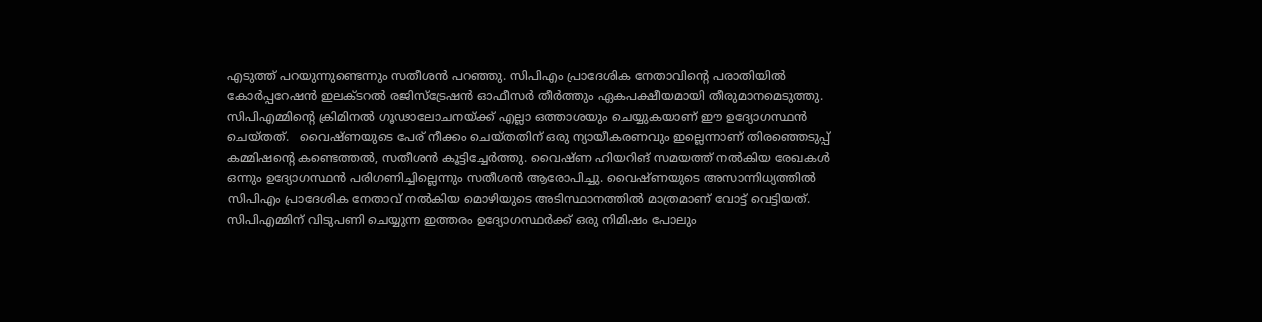എടുത്ത് പറയുന്നുണ്ടെന്നും സതീശന്‍ പറഞ്ഞു. സിപിഎം പ്രാദേശിക നേതാവിന്റെ പരാതിയില്‍ കോര്‍പ്പറേഷന്‍ ഇലക്ടറല്‍ രജിസ്‌ട്രേഷന്‍ ഓഫീസര്‍ തീര്‍ത്തും ഏകപക്ഷീയമായി തീരുമാനമെടുത്തു. സിപിഎമ്മിന്റെ ക്രിമിനല്‍ ഗൂഢാലോചനയ്ക്ക് എല്ലാ ഒത്താശയും ചെയ്യുകയാണ് ഈ ഉദ്യോഗസ്ഥന്‍ ചെയ്തത്.   വൈഷ്ണയുടെ പേര് നീക്കം ചെയ്തതിന് ഒരു ന്യായീകരണവും ഇല്ലെന്നാണ് തിരഞ്ഞെടുപ്പ് കമ്മിഷന്റെ കണ്ടെത്തല്‍, സതീശന്‍ കൂട്ടിച്ചേര്‍ത്തു. വൈഷ്ണ ഹിയറിങ് സമയത്ത് നല്‍കിയ രേഖകള്‍ ഒന്നും ഉദ്യോഗസ്ഥന്‍ പരിഗണിച്ചില്ലെന്നും സതീശന്‍ ആരോപിച്ചു. വൈഷ്ണയുടെ അസാന്നിധ്യത്തില്‍ സിപിഎം പ്രാദേശിക നേതാവ് നല്‍കിയ മൊഴിയുടെ അടിസ്ഥാനത്തില്‍ മാത്രമാണ് വോട്ട് വെട്ടിയത്. സിപിഎമ്മിന് വിടുപണി ചെയ്യുന്ന ഇത്തരം ഉദ്യോഗസ്ഥര്‍ക്ക് ഒരു നിമിഷം പോലും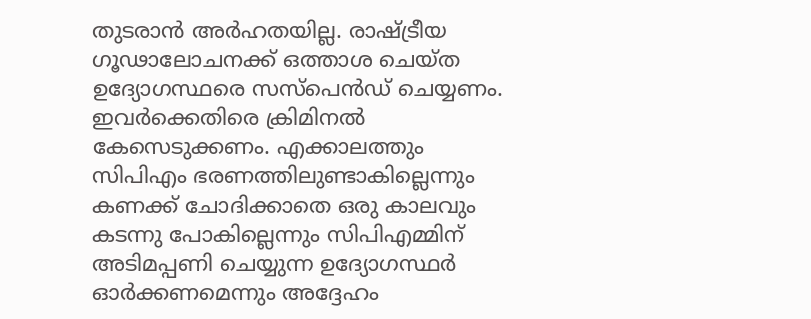തുടരാന്‍ അര്‍ഹതയില്ല. രാഷ്ട്രീയ ഗൂഢാലോചനക്ക് ഒത്താശ ചെയ്ത ഉദ്യോഗസ്ഥരെ സസ്‌പെന്‍ഡ് ചെയ്യണം. ഇവര്‍ക്കെതിരെ ക്രിമിനല്‍ കേസെടുക്കണം. എക്കാലത്തും സിപിഎം ഭരണത്തിലുണ്ടാകില്ലെന്നും കണക്ക് ചോദിക്കാതെ ഒരു കാലവും കടന്നു പോകില്ലെന്നും സിപിഎമ്മിന് അടിമപ്പണി ചെയ്യുന്ന ഉദ്യോഗസ്ഥര്‍ ഓര്‍ക്കണമെന്നും അദ്ദേഹം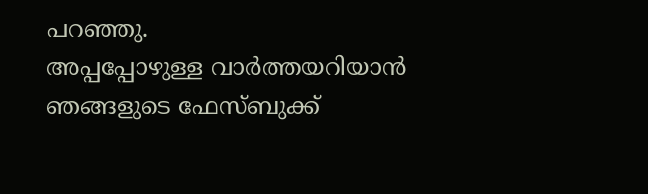പറഞ്ഞു.
അപ്പപ്പോഴുള്ള വാര്‍ത്തയറിയാന്‍ ഞങ്ങളുടെ ഫേസ്‌ബുക്ക്‌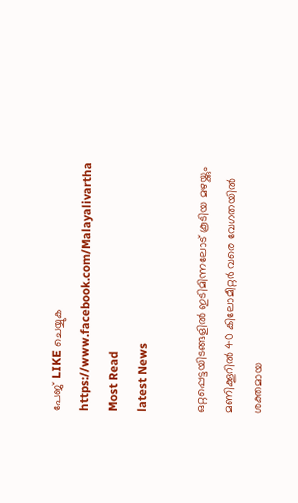പേജ് LIKE ചെയ്യുക
https://www.facebook.com/Malayalivartha
Most Read
latest News

ഒറ്റപ്പെട്ടയിടങ്ങളിൽ ഇടിമിന്നലോട് കൂടിയ മഴയ്ക്കും മണിക്കൂറിൽ 40 കിലോമീറ്റർ വരെ വേഗതയിൽ ശക്തമായ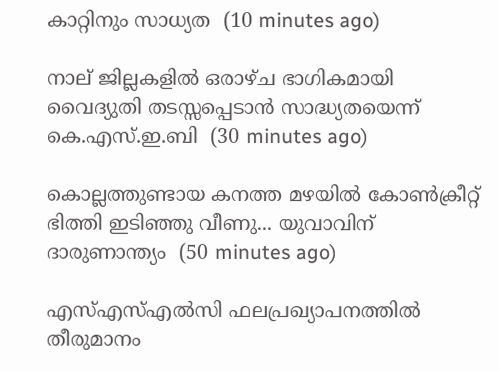കാറ്റിനും സാധ്യത  (10 minutes ago)

നാല് ജില്ലകളിൽ ഒരാഴ്ച ഭാഗികമായി വൈദ്യുതി തടസ്സപ്പെടാൻ സാദ്ധ്യതയെന്ന് കെ.എസ്.ഇ.ബി  (30 minutes ago)

കൊല്ലത്തുണ്ടായ കനത്ത മഴയിൽ കോൺക്രീറ്റ് ഭിത്തി ഇടിഞ്ഞു വീണു... യുവാവിന് ദാരുണാന്ത്യം  (50 minutes ago)

എസ്എസ്എൽസി ഫലപ്രഖ്യാപനത്തിൽ തീരുമാനം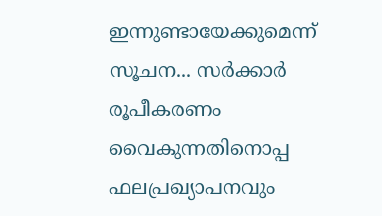ഇന്നുണ്ടായേക്കുമെന്ന് സൂചന... സർക്കാർ രൂപീകരണം വൈകുന്നതിനൊപ്പ ഫലപ്രഖ്യാപനവും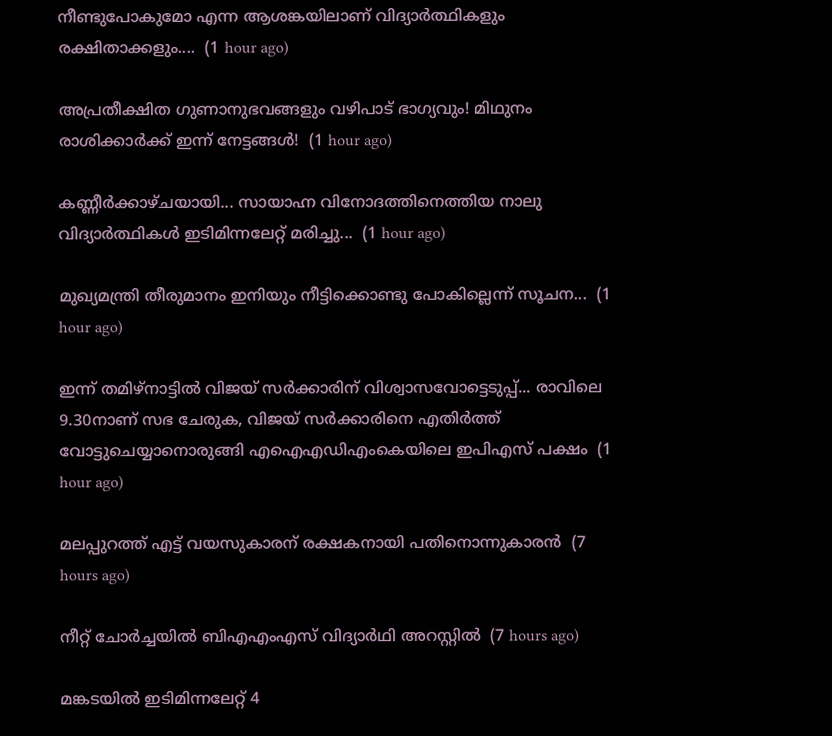നീണ്ടുപോകുമോ എന്ന ആശങ്കയിലാണ് വിദ്യാർത്ഥികളും രക്ഷിതാക്കളും....  (1 hour ago)

അപ്രതീക്ഷിത ഗുണാനുഭവങ്ങളും വഴിപാട് ഭാഗ്യവും! മിഥുനം രാശിക്കാർക്ക് ഇന്ന് നേട്ടങ്ങൾ!  (1 hour ago)

കണ്ണീർക്കാഴ്ചയായി... സായാഹ്ന വിനോദത്തിനെത്തിയ നാലു വിദ്യാർത്ഥികൾ ഇടിമിന്നലേറ്റ് മരിച്ചു...  (1 hour ago)

മുഖ്യമന്ത്രി തീരുമാനം ഇനിയും നീട്ടിക്കൊണ്ടു പോകില്ലെന്ന് സൂചന...  (1 hour ago)

ഇന്ന് തമിഴ്നാട്ടിൽ വിജയ് സർക്കാരിന് വിശ്വാസവോട്ടെടുപ്പ്... രാവിലെ 9.30നാണ് സഭ ചേരുക, വിജയ് സർക്കാരിനെ എതിർത്ത് വോട്ടുചെയ്യാനൊരുങ്ങി എഐഎഡിഎംകെയിലെ ഇപിഎസ് പക്ഷം  (1 hour ago)

മലപ്പുറത്ത് എട്ട് വയസുകാരന് രക്ഷകനായി പതിനൊന്നുകാരന്‍  (7 hours ago)

നീറ്റ് ചോര്‍ച്ചയില്‍ ബിഎഎംഎസ് വിദ്യാര്‍ഥി അറസ്റ്റില്‍  (7 hours ago)

മങ്കടയില്‍ ഇടിമിന്നലേറ്റ് 4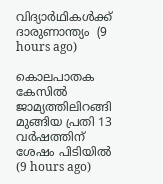വിദ്യാര്‍ഥികള്‍ക്ക് ദാരുണാന്ത്യം  (9 hours ago)

കൊലപാതക കേസില്‍ ജാമ്യത്തിലിറങ്ങി മുങ്ങിയ പ്രതി 13 വര്‍ഷത്തിന് ശേഷം പിടിയില്‍  (9 hours ago)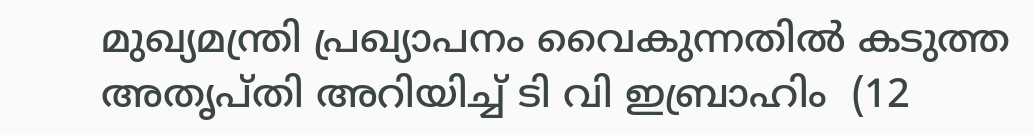മുഖ്യമന്ത്രി പ്രഖ്യാപനം വൈകുന്നതില്‍ കടുത്ത അതൃപ്തി അറിയിച്ച് ടി വി ഇബ്രാഹിം  (12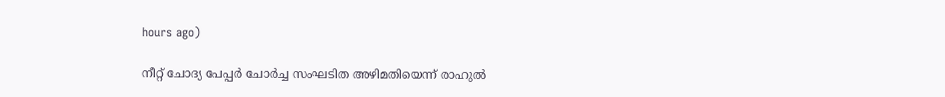hours ago)

നീറ്റ് ചോദ്യ പേപ്പര്‍ ചോര്‍ച്ച സംഘടിത അഴിമതിയെന്ന് രാഹുല്‍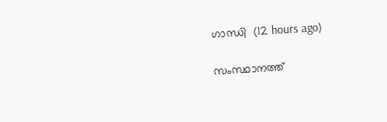ഗാന്ധി  (12 hours ago)

സംസ്ഥാനത്ത്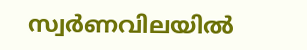സ്വര്‍ണവിലയില്‍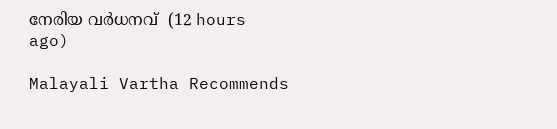നേരിയ വര്‍ധനവ്  (12 hours ago)

Malayali Vartha Recommends